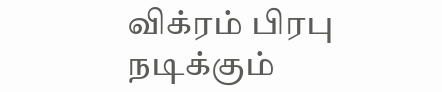விக்ரம் பிரபு நடிக்கும்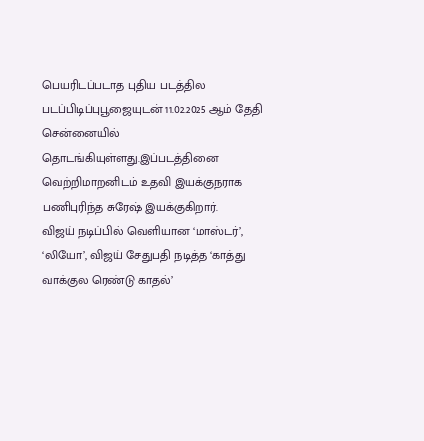பெயரிடப்படாத புதிய படத்தில படப்பிடிப்புபூஜையுடன் 11.02.2025 ஆம் தேதி சென்னையில் தொடங்கியுள்ளது.இப்படத்தினை வெற்றிமாறனிடம் உதவி இயக்குநராக பணிபுரிந்த சுரேஷ் இயக்குகிறார்.
விஜய் நடிப்பில் வெளியான ‘மாஸ்டர்’, ‘லியோ’, விஜய் சேதுபதி நடித்த ‘காத்து வாக்குல ரெண்டு காதல்’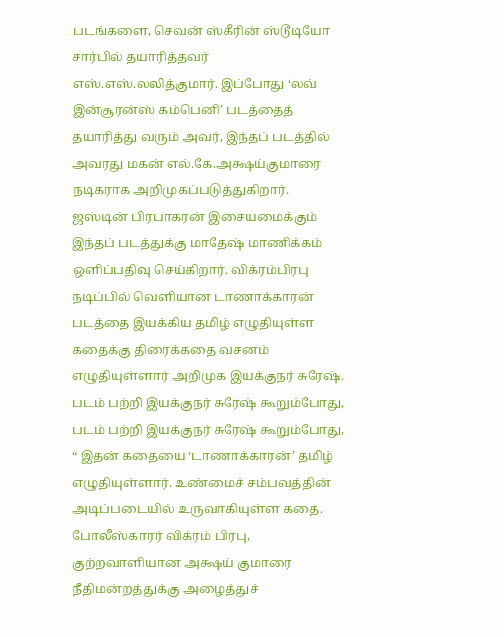படங்களை, செவன் ஸ்கீரின் ஸ்டூடியோ சார்பில் தயாரித்தவர் எஸ்.எஸ்.லலித்குமார். இப்போது ‘லவ் இன்சூரன்ஸ் கம்பெனி’ படத்தைத் தயாரித்து வரும் அவர், இந்தப் படத்தில் அவரது மகன் எல்.கே.அக்ஷய்குமாரை நடிகராக அறிமுகப்படுத்துகிறார்.
ஜஸ்டின் பிரபாகரன் இசையமைக்கும் இந்தப் படத்துக்கு மாதேஷ் மாணிக்கம் ஒளிப்பதிவு செய்கிறார். விக்ரம்பிரபு நடிப்பில் வெளியான டாணாக்காரன் படத்தை இயக்கிய தமிழ் எழுதியுள்ள கதைக்கு திரைக்கதை வசனம் எழுதியுள்ளார் அறிமுக இயக்குநர் சுரேஷ்.
படம் பற்றி இயக்குநர் சுரேஷ் கூறும்போது,
படம் பற்றி இயக்குநர் சுரேஷ் கூறும்போது,
“ இதன் கதையை ‘டாணாக்காரன்’ தமிழ் எழுதியுள்ளார். உண்மைச் சம்பவத்தின் அடிப்படையில் உருவாகியுள்ள கதை. போலீஸ்காரர் விக்ரம் பிரபு, குற்றவாளியான அக்ஷய் குமாரை நீதிமன்றத்துக்கு அழைத்துச்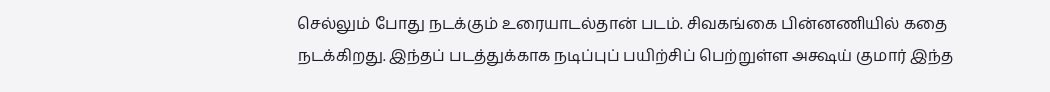செல்லும் போது நடக்கும் உரையாடல்தான் படம். சிவகங்கை பின்னணியில் கதை நடக்கிறது. இந்தப் படத்துக்காக நடிப்புப் பயிற்சிப் பெற்றுள்ள அக்ஷய் குமார் இந்த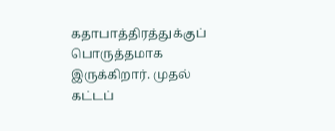கதாபாத்திரத்துக்குப் பொருத்தமாக இருக்கிறார். முதல் கட்டப்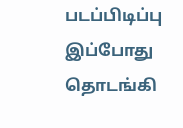படப்பிடிப்பு இப்போது தொடங்கி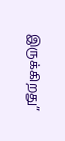இருக்கிறது”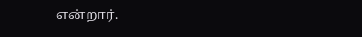என்றார்.